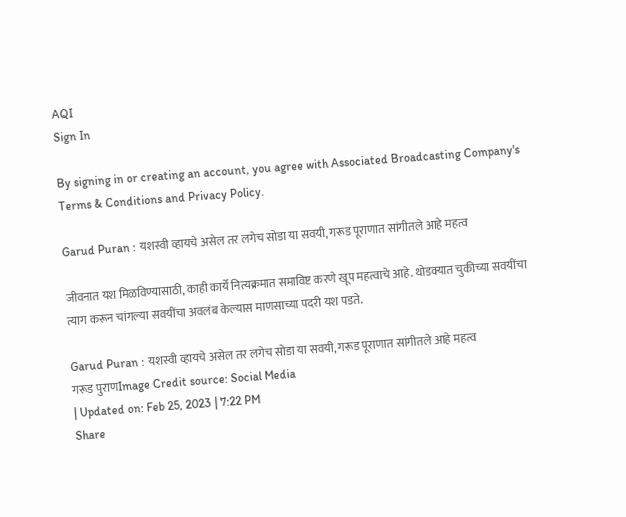AQI
Sign In

By signing in or creating an account, you agree with Associated Broadcasting Company's Terms & Conditions and Privacy Policy.

Garud Puran : यशस्वी व्हायचे असेल तर लगेच सोडा या सवयी, गरूड पूराणात सांगीतले आहे महत्व

जीवनात यश मिळविण्यासाठी, काही कार्ये नित्यक्रमात समाविष्ट करणे खूप महत्वाचे आहे. थोडक्यात चुकीच्या सवयींचा त्याग करून चांगल्या सवयींचा अवलंब केल्यास माणसाच्या पदरी यश पडते.

Garud Puran : यशस्वी व्हायचे असेल तर लगेच सोडा या सवयी, गरूड पूराणात सांगीतले आहे महत्व
गरूड पुराणImage Credit source: Social Media
| Updated on: Feb 25, 2023 | 7:22 PM
Share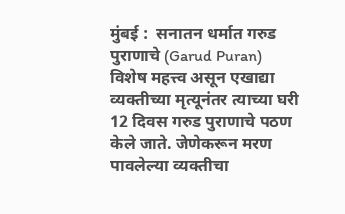मुंबई :  सनातन धर्मात गरुड पुराणाचे (Garud Puran) विशेष महत्त्व असून एखाद्या व्यक्तीच्या मृत्यूनंतर त्याच्या घरी 12 दिवस गरुड पुराणाचे पठण केले जाते. जेणेकरून मरण पावलेल्या व्यक्तीचा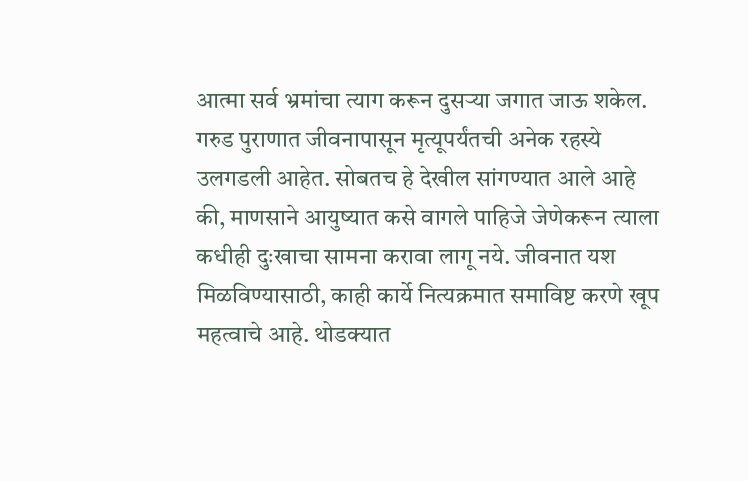आत्मा सर्व भ्रमांचा त्याग करून दुसऱ्या जगात जाऊ शकेल. गरुड पुराणात जीवनापासून मृत्यूपर्यंतची अनेक रहस्ये उलगडली आहेत. सोबतच हे देखील सांगण्यात आले आहे की, माणसाने आयुष्यात कसे वागले पाहिजे जेणेकरून त्याला कधीही दुःखाचा सामना करावा लागू नये. जीवनात यश मिळविण्यासाठी, काही कार्ये नित्यक्रमात समाविष्ट करणे खूप महत्वाचे आहे. थोडक्यात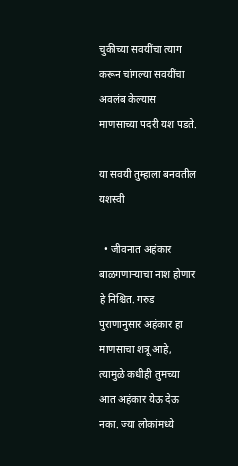चुकीच्या सवयींचा त्याग करून चांगल्या सवयींचा अवलंब केल्यास माणसाच्या पदरी यश पडते.

या सवयी तुम्हाला बनवतील यशस्वी

  • जीवनात अहंकार बाळगणाऱ्याचा नाश होणार हे निश्चित. गरुड पुराणानुसार अहंकार हा माणसाचा शत्रू आहे, त्यामुळे कधीही तुमच्या आत अहंकार येऊ देऊ नका. ज्या लोकांमध्ये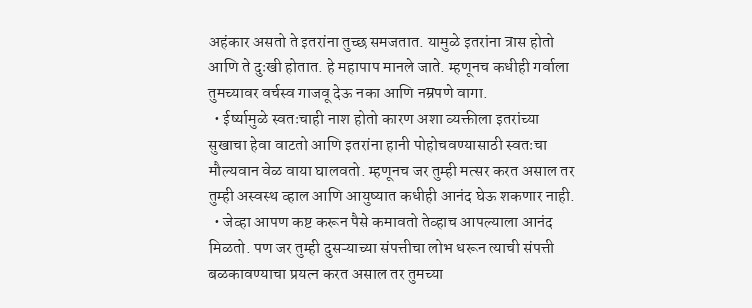अहंकार असतो ते इतरांना तुच्छ समजतात. यामुळे इतरांना त्रास होतो आणि ते दुःखी होतात. हे महापाप मानले जाते. म्हणूनच कधीही गर्वाला तुमच्यावर वर्चस्व गाजवू देऊ नका आणि नम्रपणे वागा.
  • ईर्ष्यामुळे स्वतःचाही नाश होतो कारण अशा व्यक्तीला इतरांच्या सुखाचा हेवा वाटतो आणि इतरांना हानी पोहोचवण्यासाठी स्वतःचा मौल्यवान वेळ वाया घालवतो. म्हणूनच जर तुम्ही मत्सर करत असाल तर तुम्ही अस्वस्थ व्हाल आणि आयुष्यात कधीही आनंद घेऊ शकणार नाही.
  • जेव्हा आपण कष्ट करून पैसे कमावतो तेव्हाच आपल्याला आनंद मिळतो. पण जर तुम्ही दुसऱ्याच्या संपत्तीचा लोभ धरून त्याची संपत्ती बळकावण्याचा प्रयत्न करत असाल तर तुमच्या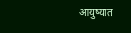आयुष्यात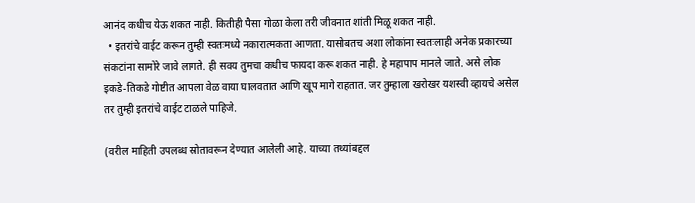आनंद कधीच येऊ शकत नाही. कितीही पैसा गोळा केला तरी जीवनात शांती मिळू शकत नाही.
  • इतरांचे वाईट करून तुम्ही स्वतःमध्ये नकारात्मकता आणता. यासोबतच अशा लोकांना स्वतःलाही अनेक प्रकारच्या संकटांना सामोरे जावे लागते. ही सवय तुमचा कधीच फायदा करू शकत नाही. हे महापाप मानले जाते. असे लोक इकडे-तिकडे गोष्टीत आपला वेळ वाया घालवतात आणि खूप मागे राहतात. जर तुम्हाला खरोखर यशस्वी व्हायचे असेल तर तुम्ही इतरांचे वाईट टाळले पाहिजे.

(वरील माहिती उपलब्ध स्रोतावरून देण्यात आलेली आहे. याच्या तथ्यांबद्दल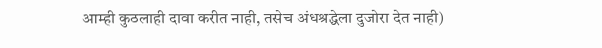आम्ही कुठलाही दावा करीत नाही, तसेच अंधश्रद्धेला दुजोरा देत नाही)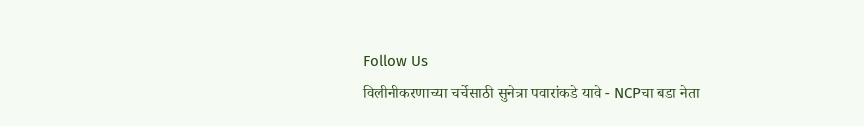Follow Us
विलीनीकरणाच्या चर्चेसाठी सुनेत्रा पवारांकडे यावे - NCPचा बडा नेता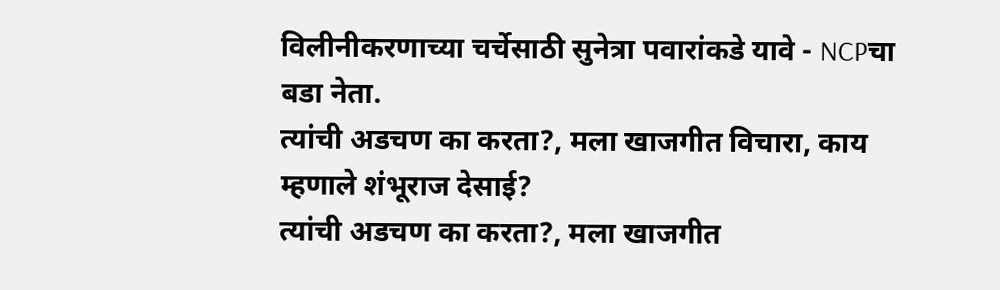विलीनीकरणाच्या चर्चेसाठी सुनेत्रा पवारांकडे यावे - NCPचा बडा नेता.
त्यांची अडचण का करता?, मला खाजगीत विचारा, काय म्हणाले शंभूराज देसाई?
त्यांची अडचण का करता?, मला खाजगीत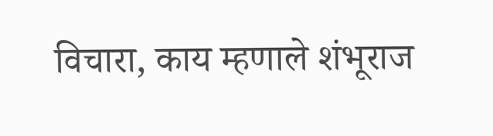विचारा, काय म्हणाले शंभूराज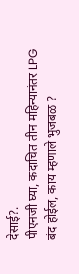देसाई?.
पीएनजी घ्या, कदाचित तीन महिन्यानंतर LPG बंद होईल, काय म्हणाले भुजबळ ?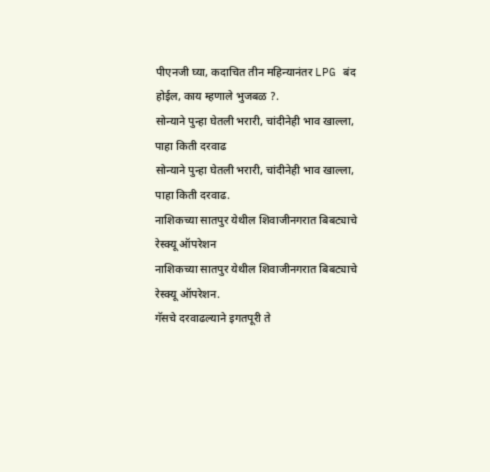पीएनजी घ्या, कदाचित तीन महिन्यानंतर LPG बंद होईल, काय म्हणाले भुजबळ ?.
सोन्याने पुन्हा घेतली भरारी, चांदीनेही भाव खाल्ला, पाहा किती दरवाढ
सोन्याने पुन्हा घेतली भरारी, चांदीनेही भाव खाल्ला, पाहा किती दरवाढ.
नाशिकच्या सातपुर येथील शिवाजीनगरात बिबट्याचे रेस्क्यू ऑपरेशन
नाशिकच्या सातपुर येथील शिवाजीनगरात बिबट्याचे रेस्क्यू ऑपरेशन.
गॅसचे दरवाढल्याने इगतपूरी ते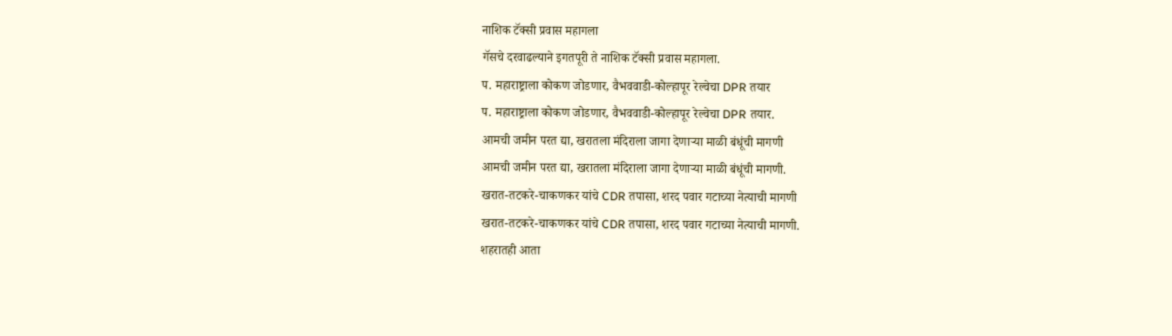नाशिक टॅक्सी प्रवास महागला
गॅसचे दरवाढल्याने इगतपूरी ते नाशिक टॅक्सी प्रवास महागला.
प. महाराष्ट्राला कोकण जोडणार, वैभववाडी-कोल्हापूर रेल्वेचा DPR तयार
प. महाराष्ट्राला कोकण जोडणार, वैभववाडी-कोल्हापूर रेल्वेचा DPR तयार.
आमची जमीन परत द्या, खरातला मंदिराला जागा देणाऱ्या माळी बंधूंची मागणी
आमची जमीन परत द्या, खरातला मंदिराला जागा देणाऱ्या माळी बंधूंची मागणी.
खरात-तटकरे-चाकणकर यांचे CDR तपासा, शरद पवार गटाच्या नेत्याची मागणी
खरात-तटकरे-चाकणकर यांचे CDR तपासा, शरद पवार गटाच्या नेत्याची मागणी.
शहरातही आता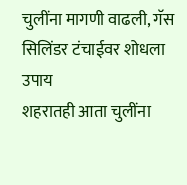चुलींना मागणी वाढली, गॅस सिलिंडर टंचाईवर शोधला उपाय
शहरातही आता चुलींना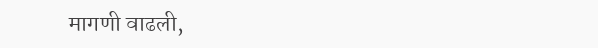मागणी वाढली,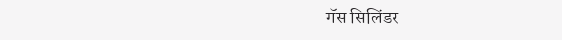गॅस सिलिंडर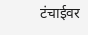टंचाईवर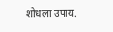शोधला उपाय.